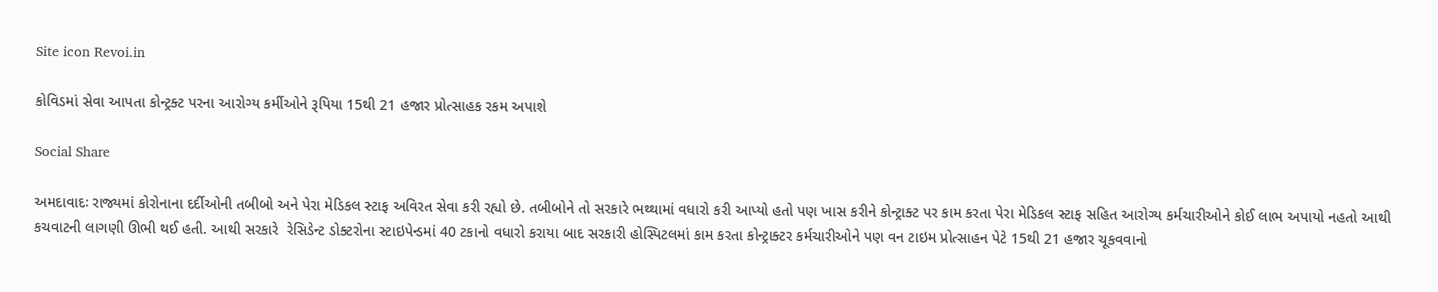Site icon Revoi.in

કોવિડમાં સેવા આપતા કોન્ટ્રક્ટ પરના આરોગ્ય કર્મીઓને રૂપિયા 15થી 21 હજાર પ્રોત્સાહક રકમ અપાશે

Social Share

અમદાવાદઃ રાજ્યમાં કોરોનાના દર્દીઓની તબીબો અને પેરા મેડિકલ સ્ટાફ અવિરત સેવા કરી રહ્યો છે. તબીબોને તો સરકારે ભથ્થામાં વધારો કરી આપ્યો હતો પણ ખાસ કરીને કોન્ટ્રાક્ટ પર કામ કરતા પેરા મેડિકલ સ્ટાફ સહિત આરોગ્ય કર્મચારીઓને કોઈ લાભ અપાયો નહતો આથી કચવાટની લાગણી ઊભી થઈ હતી. આથી સરકારે  રેસિડેન્ટ ડોક્ટરોના સ્ટાઇપેન્ડમાં 40 ટકાનો વધારો કરાયા બાદ સરકારી હોસ્પિટલમાં કામ કરતા કોન્ટ્રાક્ટર કર્મચારીઓને પણ વન ટાઇમ પ્રોત્સાહન પેટે 15થી 21 હજાર ચૂકવવાનો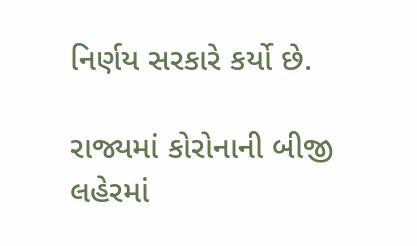નિર્ણય સરકારે કર્યો છે.

રાજ્યમાં કોરોનાની બીજી લહેરમાં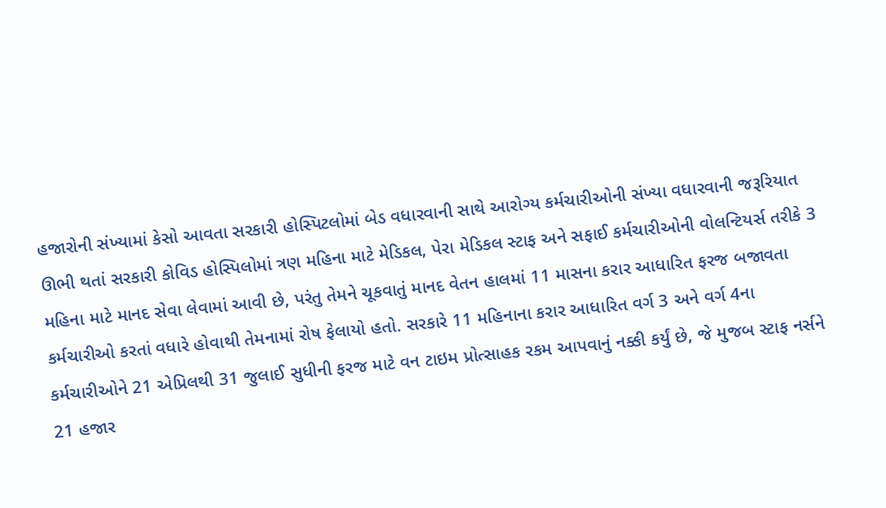હજારોની સંખ્યામાં કેસો આવતા સરકારી હોસ્પિટલોમાં બેડ વધારવાની સાથે આરોગ્ય કર્મચારીઓની સંખ્યા વધારવાની જરૂરિયાત ઊભી થતાં સરકારી કોવિડ હોસ્પિલોમાં ત્રણ મહિના માટે મેડિકલ, પેરા મેડિકલ સ્ટાફ અને સફાઈ કર્મચારીઓની વોલન્ટિયર્સ તરીકે 3 મહિના માટે માનદ સેવા લેવામાં આવી છે, પરંતુ તેમને ચૂકવાતું માનદ વેતન હાલમાં 11 માસના કરાર આધારિત ફરજ બજાવતા કર્મચારીઓ કરતાં વધારે હોવાથી તેમનામાં રોષ ફેલાયો હતો. સરકારે 11 મહિનાના કરાર આધારિત વર્ગ 3 અને વર્ગ 4ના કર્મચારીઓને 21 એપ્રિલથી 31 જુલાઈ સુધીની ફરજ માટે વન ટાઇમ પ્રોત્સાહક રકમ આપવાનું નક્કી કર્યું છે, જે મુજબ સ્ટાફ નર્સને 21 હજાર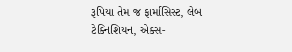રૂપિયા તેમ જ ફાર્માસિસ્ટ, લેબ ટેક્નિશિયન, એક્સ-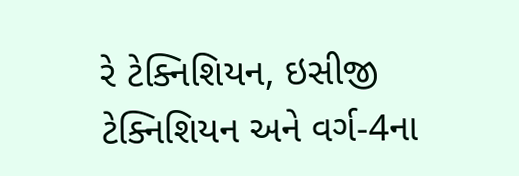રે ટેક્નિશિયન, ઇસીજી ટેક્નિશિયન અને વર્ગ-4ના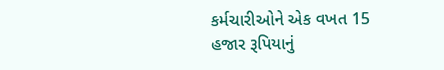કર્મચારીઓને એક વખત 15 હજાર રૂપિયાનું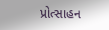પ્રોત્સાહન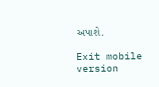અપાશે.

Exit mobile version